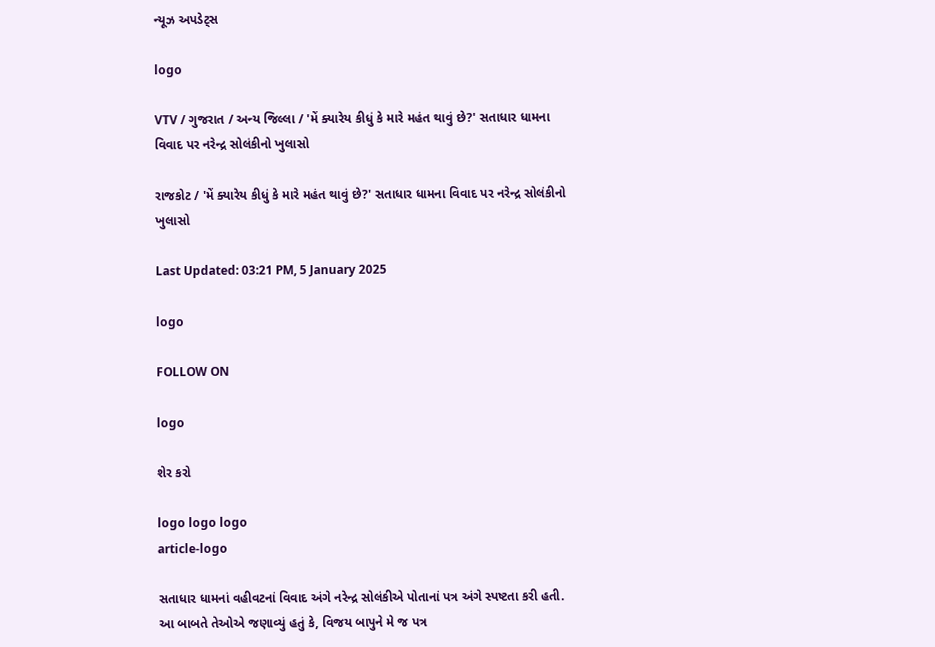ન્યૂઝ અપડેટ્સ

logo

VTV / ગુજરાત / અન્ય જિલ્લા / 'મેં ક્યારેય કીધું કે મારે મહંત થાવું છે?' સતાધાર ધામના વિવાદ પર નરેન્દ્ર સોલંકીનો ખુલાસો

રાજકોટ / 'મેં ક્યારેય કીધું કે મારે મહંત થાવું છે?' સતાધાર ધામના વિવાદ પર નરેન્દ્ર સોલંકીનો ખુલાસો

Last Updated: 03:21 PM, 5 January 2025

logo

FOLLOW ON

logo

શેર કરો

logo logo logo
article-logo

સતાધાર ધામનાં વહીવટનાં વિવાદ અંગે નરેન્દ્ર સોલંકીએ પોતાનાં પત્ર અંગે સ્પષ્ટતા કરી હતી. આ બાબતે તેઓએ જણાવ્યું હતું કે, વિજય બાપુને મે જ પત્ર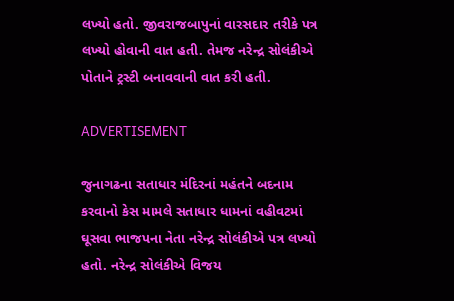લખ્યો હતો. જીવરાજબાપુનાં વારસદાર તરીકે પત્ર લખ્યો હોવાની વાત હતી. તેમજ નરેન્દ્ર સોલંકીએ પોતાને ટ્રસ્ટી બનાવવાની વાત કરી હતી.

ADVERTISEMENT

જુનાગઢના સતાધાર મંદિરનાં મહંતને બદનામ કરવાનો કેસ મામલે સતાધાર ધામનાં વહીવટમાં ઘૂસવા ભાજપના નેતા નરેન્દ્ર સોલંકીએ પત્ર લખ્યો હતો. નરેન્દ્ર સોલંકીએ વિજય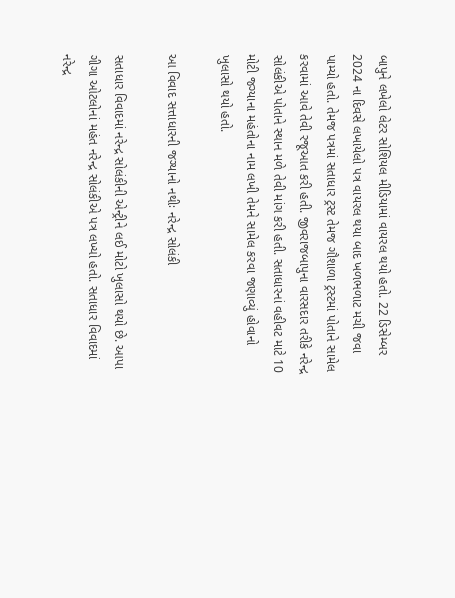બાપુને લખેલો લેટર સોશિયલ મીડિયામાં વાયરલ થયો હતો. 22 ડિસેમ્બર 2024 ના દિવસે લખાયેલો પત્ર વાયરલ થયા બાદ ખળભળાટ મચી જવા પામ્યો હતો. તેમજ પત્રમાં સતાધાર ટ્રસ્ટ તેમજ ગૌશાળા ટ્રસ્ટમાં પોતાને સામેલ કરવામાં આવે તેવી રજૂઆત કરી હતી. જીવરાજબાપુના વારસદાર તરીકે નરેન્દ્ર સોલંકીએ પોતાને સ્થાન મળે તેવી માંગ કરી હતી. સતાધારનાં વહીવટ માટે 10 મોટી જગ્યાના મહંતોના નામ લખી તેમને સામેલ કરવા જણાવ્યું હોવાનો ખુલાસો થયો હતો.

આ વિવાદ સત્તાધારની જગ્યાનો નથીઃ નરેન્દ્ર સોલંકી

સતાધાર વિવાદમાં નરેન્દ્ર સોલંકીની એન્ટ્રીને લઈ મોટો ખુલાસો થયો છે. આપા ગીગા ઓટલોનાં મહંત નરેન્દ્ર સોલંકીએ પત્ર લખ્યો હતો. સતાધાર વિવાદમાં નરેન્દ્ર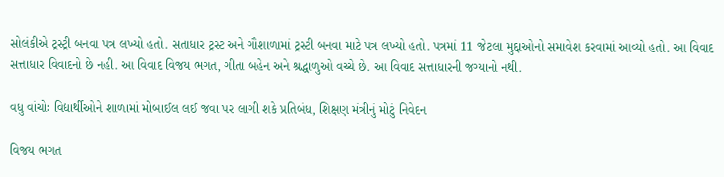સોલંકીએ ટ્રસ્ટ્રી બનવા પત્ર લખ્યો હતો. સતાધાર ટ્રસ્ટ અને ગૌશાળામાં ટ્રસ્ટી બનવા માટે પત્ર લખ્યો હતો. પત્રમાં 11 જેટલા મુદ્દાઓનો સમાવેશ કરવામાં આવ્યો હતો. આ વિવાદ સત્તાધાર વિવાદનો છે નહી. આ વિવાદ વિજય ભગત, ગીતા બહેન અને શ્રદ્ધાળુઓ વચ્ચે છે. આ વિવાદ સત્તાધારની જગ્યાનો નથી.

વધુ વાંચોઃ વિદ્યાર્થીઓને શાળામાં મોબાઈલ લઈ જવા પર લાગી શકે પ્રતિબંધ, શિક્ષણ મંત્રીનું મોટું નિવેદન

વિજય ભગત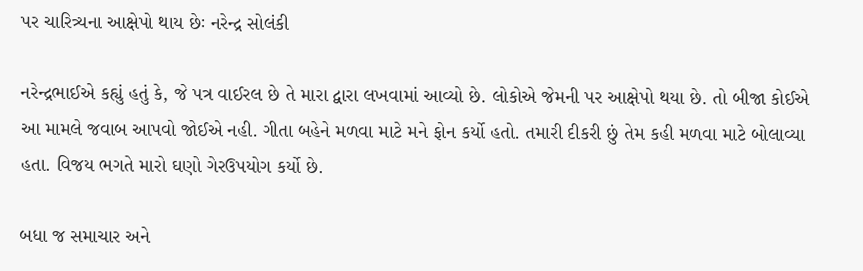પર ચારિત્ર્યના આક્ષેપો થાય છેઃ નરેન્દ્ર સોલંકી

નરેન્દ્રભાઈએ કહ્યું હતું કે, જે પત્ર વાઈરલ છે તે મારા દ્વારા લખવામાં આવ્યો છે. લોકોએ જેમની પર આક્ષેપો થયા છે. તો બીજા કોઈએ આ મામલે જવાબ આપવો જોઈએ નહી. ગીતા બહેને મળવા માટે મને ફોન કર્યો હતો. તમારી દીકરી છું તેમ કહી મળવા માટે બોલાવ્યા હતા. વિજય ભગતે મારો ઘણો ગેરઉપયોગ કર્યો છે.

બધા જ સમાચાર અને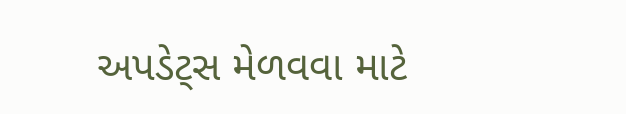અપડેટ્સ મેળવવા માટે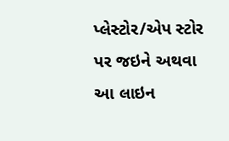પ્લેસ્ટોર/એપ સ્ટોર પર જઇને અથવા આ લાઇન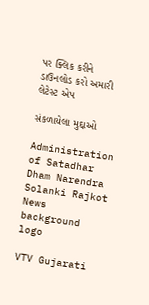પર ક્લિક કરીને ડાઉનલોડ કરો અમારી લેટેસ્ટ એપ

સંકળાયેલા મુદ્દાઓ

Administration of Satadhar Dham Narendra Solanki Rajkot News
background
logo

VTV Gujarati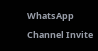WhatsApp Channel Invite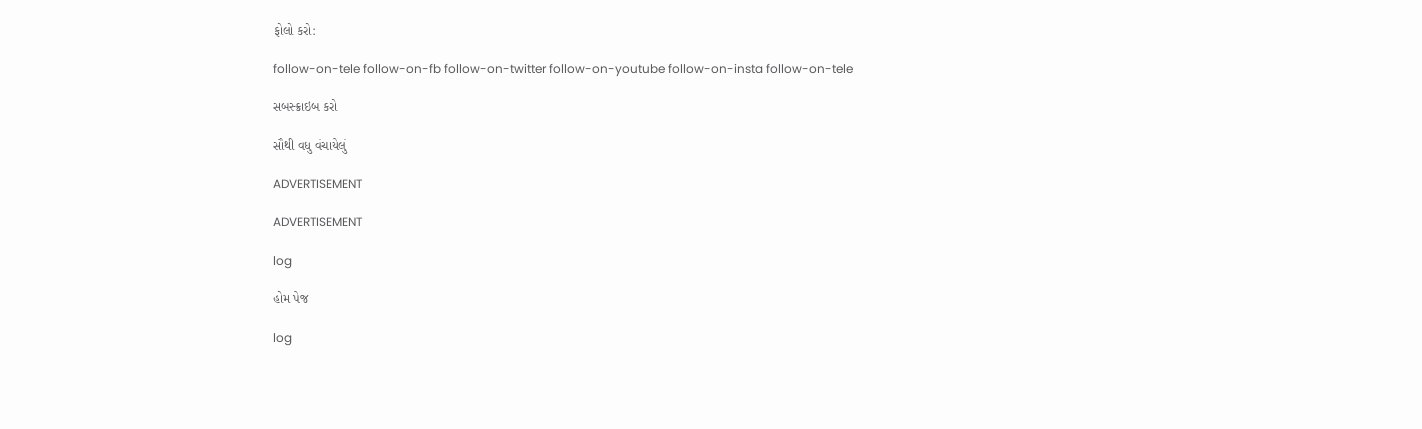ફોલો કરો:

follow-on-tele follow-on-fb follow-on-twitter follow-on-youtube follow-on-insta follow-on-tele

સબસ્ક્રાઇબ કરો

સૌથી વધુ વંચાયેલું

ADVERTISEMENT

ADVERTISEMENT

log

હોમ પેજ

log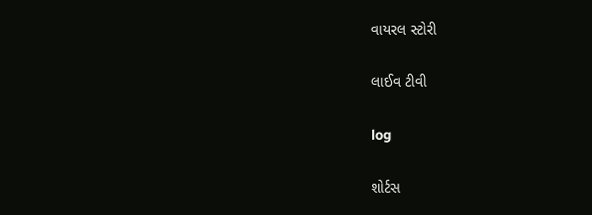વાયરલ સ્ટોરી

લાઈવ ટીવી

log

શોર્ટસ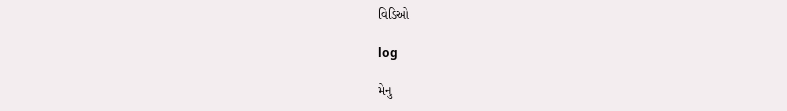વિડિઓ

log

મેનુ